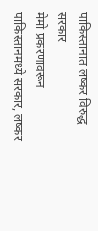पाकिस्तानात लष्कर विरुद्ध सरकार
मेमो प्रकरणावरून पाकिस्तानमध्ये सरकार, लष्कर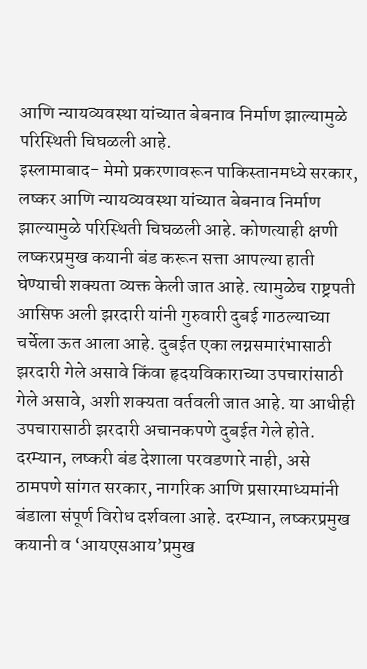आणि न्यायव्यवस्था यांच्यात बेबनाव निर्माण झाल्यामुळे परिस्थिती चिघळली आहे.
इस्लामाबाद- मेमो प्रकरणावरून पाकिस्तानमध्ये सरकार, लष्कर आणि न्यायव्यवस्था यांच्यात बेबनाव निर्माण झाल्यामुळे परिस्थिती चिघळली आहे. कोणत्याही क्षणी लष्करप्रमुख कयानी बंड करून सत्ता आपल्या हाती घेण्याची शक्यता व्यक्त केली जात आहे. त्यामुळेच राष्ट्रपती आसिफ अली झरदारी यांनी गुरुवारी दुबई गाठल्याच्या चर्चेला ऊत आला आहे. दुबईत एका लग्नसमारंभासाठी झरदारी गेले असावे किंवा हृदयविकाराच्या उपचारांसाठी गेले असावे, अशी शक्यता वर्तवली जात आहे. या आधीही उपचारासाठी झरदारी अचानकपणे दुबईत गेले होते. दरम्यान, लष्करी बंड देशाला परवडणारे नाही, असे ठामपणे सांगत सरकार, नागरिक आणि प्रसारमाध्यमांनी बंडाला संपूर्ण विरोध दर्शवला आहे. दरम्यान, लष्करप्रमुख कयानी व ‘आयएसआय’प्रमुख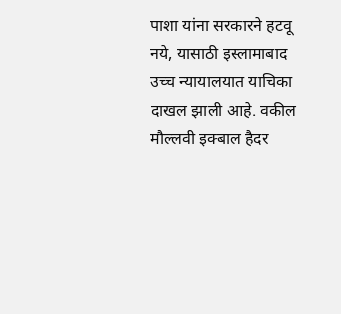पाशा यांना सरकारने हटवू नये, यासाठी इस्लामाबाद उच्च न्यायालयात याचिका दाखल झाली आहे. वकील मौल्लवी इक्बाल हैदर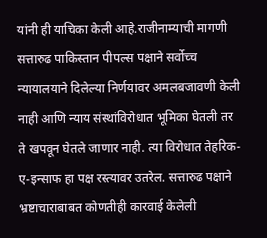यांनी ही याचिका केली आहे.राजीनाम्याची मागणी
सत्तारुढ पाकिस्तान पीपल्स पक्षाने सर्वोच्च न्यायालयाने दिलेल्या निर्णयावर अमलबजावणी केली नाही आणि न्याय संस्थांविरोधात भूमिका घेतली तर ते खपवून घेतले जाणार नाही. त्या विरोधात तेहरिक-ए-इन्साफ हा पक्ष रस्त्यावर उतरेल. सत्तारुढ पक्षाने भ्रष्टाचाराबाबत कोणतीही कारवाई केलेली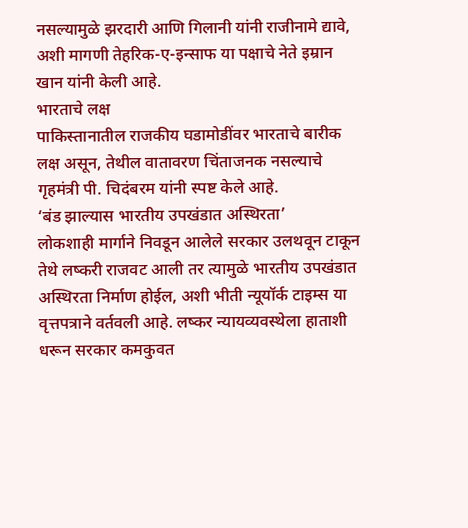नसल्यामुळे झरदारी आणि गिलानी यांनी राजीनामे द्यावे, अशी मागणी तेहरिक-ए-इन्साफ या पक्षाचे नेते इम्रान खान यांनी केली आहे.
भारताचे लक्ष
पाकिस्तानातील राजकीय घडामोडींवर भारताचे बारीक लक्ष असून, तेथील वातावरण चिंताजनक नसल्याचे गृहमंत्री पी. चिदंबरम यांनी स्पष्ट केले आहे.
‘बंड झाल्यास भारतीय उपखंडात अस्थिरता’
लोकशाही मार्गाने निवडून आलेले सरकार उलथवून टाकून तेथे लष्करी राजवट आली तर त्यामुळे भारतीय उपखंडात अस्थिरता निर्माण होईल, अशी भीती न्यूयॉर्क टाइम्स या वृत्तपत्राने वर्तवली आहे. लष्कर न्यायव्यवस्थेला हाताशी धरून सरकार कमकुवत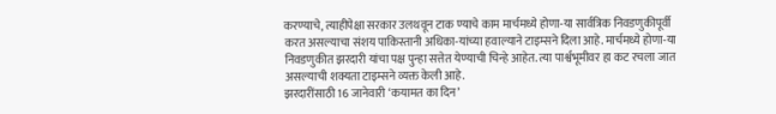करण्याचे, त्याहीपेक्षा सरकार उलथवून टाक ण्याचे काम मार्चमध्ये होणा-या सार्वत्रिक निवडणुकीपूर्वी करत असल्याचा संशय पाकिस्तानी अधिका-यांच्या हवाल्याने टाइम्सने दिला आहे. मार्चमध्ये होणा-या निवडणुकीत झरदारी यांचा पक्ष पुन्हा सत्तेत येण्याची चिन्हे आहेत. त्या पार्श्वभूमीवर हा कट रचला जात असल्याची शक्यता टाइम्सने व्यक्त केली आहे.
झरदारींसाठी 16 जानेवारी ‘कयामत का दिन’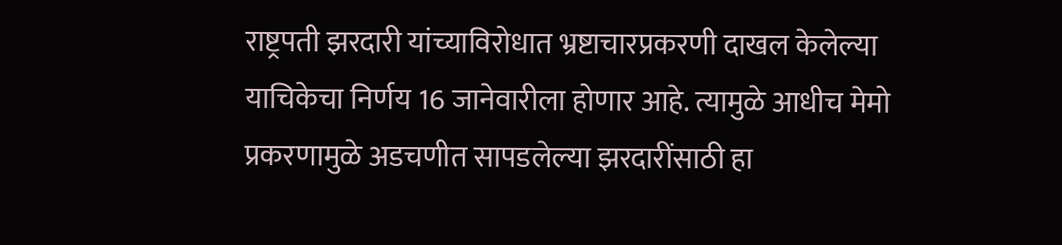राष्ट्रपती झरदारी यांच्याविरोधात भ्रष्टाचारप्रकरणी दाखल केलेल्या याचिकेचा निर्णय 16 जानेवारीला होणार आहे. त्यामुळे आधीच मेमो प्रकरणामुळे अडचणीत सापडलेल्या झरदारींसाठी हा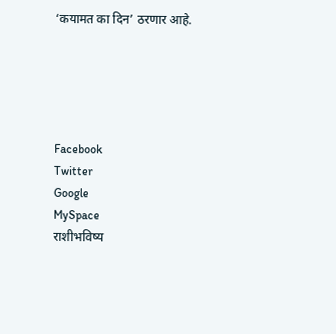‘कयामत का दिन’ ठरणार आहे.





Facebook
Twitter
Google
MySpace
राशीभविष्य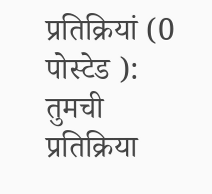प्रतिक्रियां (0 पोस्टेड ):
तुमची प्रतिक्रिया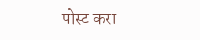पोस्ट करा